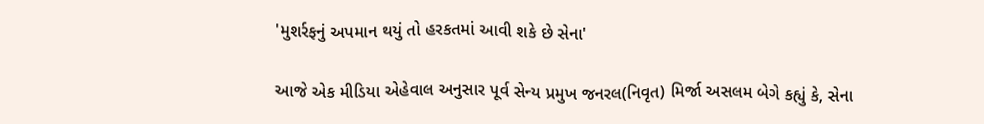'મુશર્રફનું અપમાન થયું તો હરકતમાં આવી શકે છે સેના'

આજે એક મીડિયા એહેવાલ અનુસાર પૂર્વ સેન્ય પ્રમુખ જનરલ(નિવૃત) મિર્જા અસલમ બેગે કહ્યું કે, સેના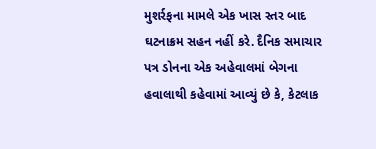મુશર્રફના મામલે એક ખાસ સ્તર બાદ ઘટનાક્રમ સહન નહીં કરે. દૈનિક સમાચાર પત્ર ડોનના એક અહેવાલમાં બેગના હવાલાથી કહેવામાં આવ્યું છે કે, કેટલાક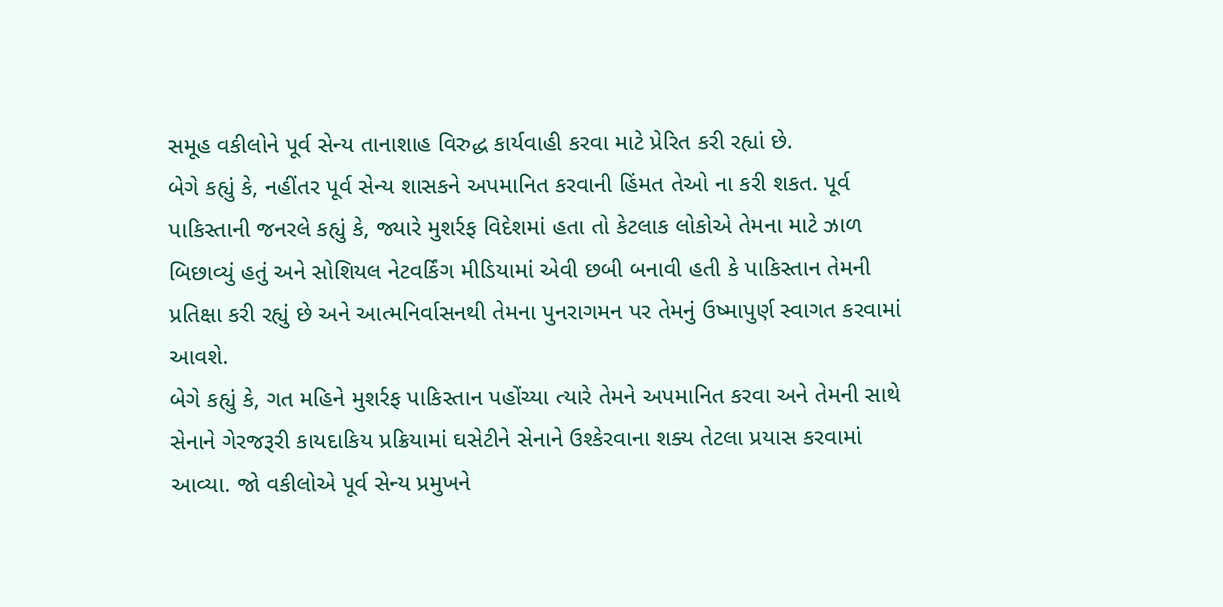સમૂહ વકીલોને પૂર્વ સેન્ય તાનાશાહ વિરુદ્ધ કાર્યવાહી કરવા માટે પ્રેરિત કરી રહ્યાં છે.
બેગે કહ્યું કે, નહીંતર પૂર્વ સેન્ય શાસકને અપમાનિત કરવાની હિંમત તેઓ ના કરી શકત. પૂર્વ પાકિસ્તાની જનરલે કહ્યું કે, જ્યારે મુશર્રફ વિદેશમાં હતા તો કેટલાક લોકોએ તેમના માટે ઝાળ બિછાવ્યું હતું અને સોશિયલ નેટવર્કિંગ મીડિયામાં એવી છબી બનાવી હતી કે પાકિસ્તાન તેમની પ્રતિક્ષા કરી રહ્યું છે અને આત્મનિર્વાસનથી તેમના પુનરાગમન પર તેમનું ઉષ્માપુર્ણ સ્વાગત કરવામાં આવશે.
બેગે કહ્યું કે, ગત મહિને મુશર્રફ પાકિસ્તાન પહોંચ્યા ત્યારે તેમને અપમાનિત કરવા અને તેમની સાથે સેનાને ગેરજરૂરી કાયદાકિય પ્રક્રિયામાં ઘસેટીને સેનાને ઉશ્કેરવાના શક્ય તેટલા પ્રયાસ કરવામાં આવ્યા. જો વકીલોએ પૂર્વ સેન્ય પ્રમુખને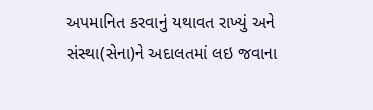અપમાનિત કરવાનું યથાવત રાખ્યું અને સંસ્થા(સેના)ને અદાલતમાં લઇ જવાના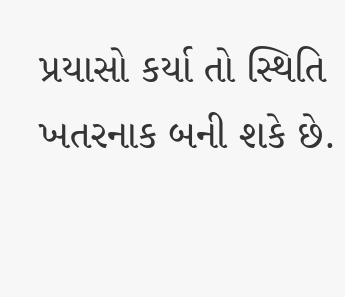પ્રયાસો કર્યા તો સ્થિતિ ખતરનાક બની શકે છે.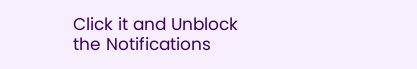Click it and Unblock the Notifications